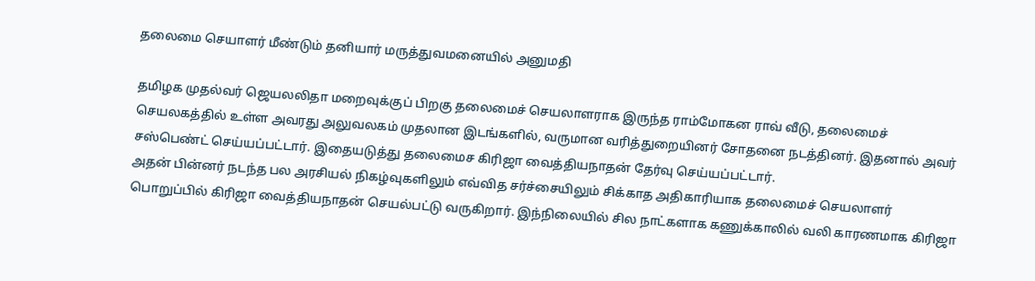தலைமை செயாளர் மீண்டும் தனியார் மருத்துவமனையில் அனுமதி

தமிழக முதல்வர் ஜெயலலிதா மறைவுக்குப் பிறகு தலைமைச் செயலாளராக இருந்த ராம்மோகன ராவ் வீடு, தலைமைச் செயலகத்தில் உள்ள அவரது அலுவலகம் முதலான இடங்களில், வருமான வரித்துறையினர் சோதனை நடத்தினர். இதனால் அவர் சஸ்பெண்ட் செய்யப்பட்டார். இதையடுத்து தலைமைச கிரிஜா வைத்தியநாதன் தேர்வு செய்யப்பட்டார்.
அதன் பின்னர் நடந்த பல அரசியல் நிகழ்வுகளிலும் எவ்வித சர்ச்சையிலும் சிக்காத அதிகாரியாக தலைமைச் செயலாளர் பொறுப்பில் கிரிஜா வைத்தியநாதன் செயல்பட்டு வருகிறார். இந்நிலையில் சில நாட்களாக கணுக்காலில் வலி காரணமாக கிரிஜா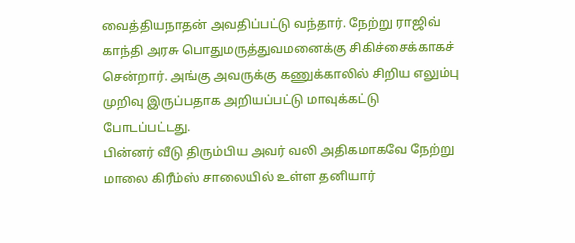வைத்தியநாதன் அவதிப்பட்டு வந்தார். நேற்று ராஜிவ் காந்தி அரசு பொதுமருத்துவமனைக்கு சிகிச்சைக்காகச் சென்றார். அங்கு அவருக்கு கணுக்காலில் சிறிய எலும்பு முறிவு இருப்பதாக அறியப்பட்டு மாவுக்கட்டு போடப்பட்டது.
பின்னர் வீடு திரும்பிய அவர் வலி அதிகமாகவே நேற்று மாலை கிரீம்ஸ் சாலையில் உள்ள தனியார்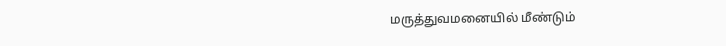மருத்துவமனையில் மீண்டும்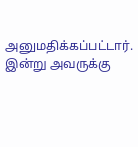அனுமதிக்கப்பட்டார். இன்று அவருக்கு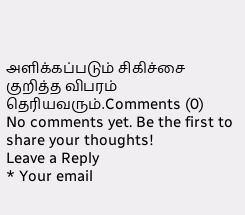அளிக்கப்படும் சிகிச்சை குறித்த விபரம் தெரியவரும்.Comments (0)
No comments yet. Be the first to share your thoughts!
Leave a Reply
* Your email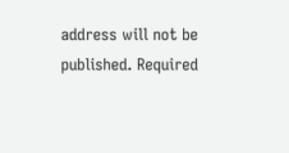address will not be published. Required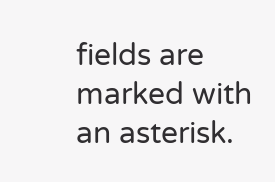fields are marked with an asterisk.